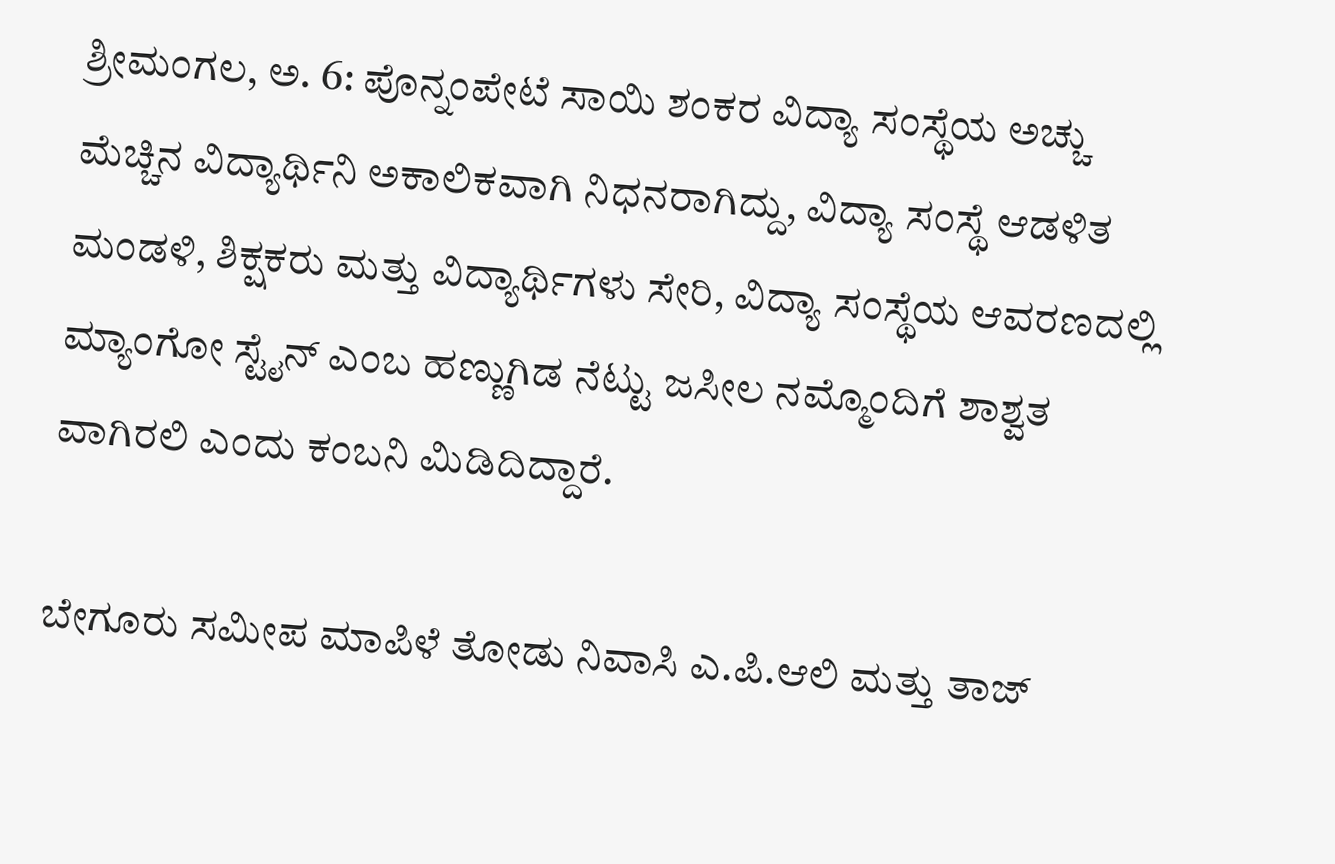ಶ್ರೀಮಂಗಲ, ಅ. 6: ಪೊನ್ನಂಪೇಟೆ ಸಾಯಿ ಶಂಕರ ವಿದ್ಯಾ ಸಂಸ್ಥೆಯ ಅಚ್ಚು ಮೆಚ್ಚಿನ ವಿದ್ಯಾರ್ಥಿನಿ ಅಕಾಲಿಕವಾಗಿ ನಿಧನರಾಗಿದ್ದು, ವಿದ್ಯಾ ಸಂಸ್ಥೆ ಆಡಳಿತ ಮಂಡಳಿ, ಶಿಕ್ಷಕರು ಮತ್ತು ವಿದ್ಯಾರ್ಥಿಗಳು ಸೇರಿ, ವಿದ್ಯಾ ಸಂಸ್ಥೆಯ ಆವರಣದಲ್ಲಿ ಮ್ಯಾಂಗೋ ಸ್ಟೈನ್ ಎಂಬ ಹಣ್ಣುಗಿಡ ನೆಟ್ಟು ಜಸೀಲ ನಮ್ಮೊಂದಿಗೆ ಶಾಶ್ವತ ವಾಗಿರಲಿ ಎಂದು ಕಂಬನಿ ಮಿಡಿದಿದ್ದಾರೆ.

ಬೇಗೂರು ಸಮೀಪ ಮಾಪಿಳೆ ತೋಡು ನಿವಾಸಿ ಎ.ಪಿ.ಆಲಿ ಮತ್ತು ತಾಜ್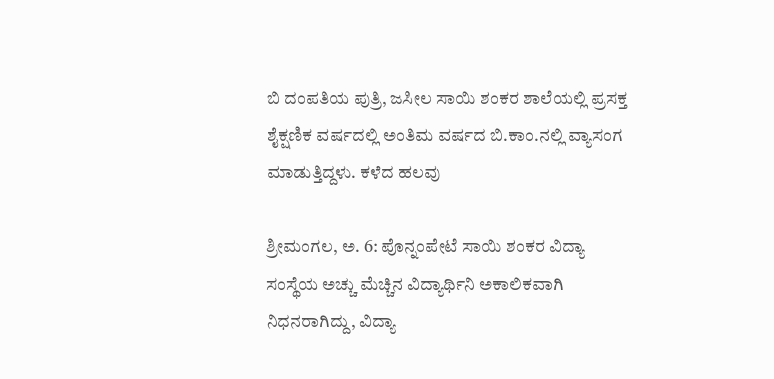ಬಿ ದಂಪತಿಯ ಪುತ್ರಿ, ಜಸೀಲ ಸಾಯಿ ಶಂಕರ ಶಾಲೆಯಲ್ಲಿ ಪ್ರಸಕ್ತ ಶೈಕ್ಷಣಿಕ ವರ್ಷದಲ್ಲಿ ಅಂತಿಮ ವರ್ಷದ ಬಿ.ಕಾಂ.ನಲ್ಲಿ ವ್ಯಾಸಂಗ ಮಾಡುತ್ತಿದ್ದಳು. ಕಳೆದ ಹಲವು

ಶ್ರೀಮಂಗಲ, ಅ. 6: ಪೊನ್ನಂಪೇಟೆ ಸಾಯಿ ಶಂಕರ ವಿದ್ಯಾ ಸಂಸ್ಥೆಯ ಅಚ್ಚು ಮೆಚ್ಚಿನ ವಿದ್ಯಾರ್ಥಿನಿ ಅಕಾಲಿಕವಾಗಿ ನಿಧನರಾಗಿದ್ದು, ವಿದ್ಯಾ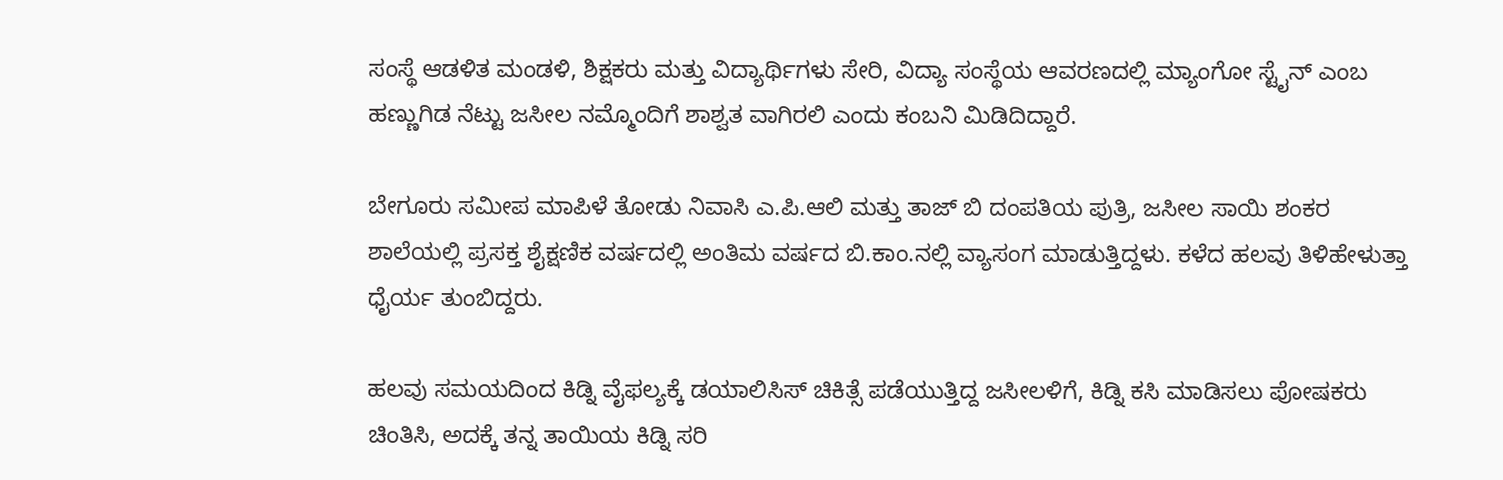ಸಂಸ್ಥೆ ಆಡಳಿತ ಮಂಡಳಿ, ಶಿಕ್ಷಕರು ಮತ್ತು ವಿದ್ಯಾರ್ಥಿಗಳು ಸೇರಿ, ವಿದ್ಯಾ ಸಂಸ್ಥೆಯ ಆವರಣದಲ್ಲಿ ಮ್ಯಾಂಗೋ ಸ್ಟೈನ್ ಎಂಬ ಹಣ್ಣುಗಿಡ ನೆಟ್ಟು ಜಸೀಲ ನಮ್ಮೊಂದಿಗೆ ಶಾಶ್ವತ ವಾಗಿರಲಿ ಎಂದು ಕಂಬನಿ ಮಿಡಿದಿದ್ದಾರೆ.

ಬೇಗೂರು ಸಮೀಪ ಮಾಪಿಳೆ ತೋಡು ನಿವಾಸಿ ಎ.ಪಿ.ಆಲಿ ಮತ್ತು ತಾಜ್ ಬಿ ದಂಪತಿಯ ಪುತ್ರಿ, ಜಸೀಲ ಸಾಯಿ ಶಂಕರ ಶಾಲೆಯಲ್ಲಿ ಪ್ರಸಕ್ತ ಶೈಕ್ಷಣಿಕ ವರ್ಷದಲ್ಲಿ ಅಂತಿಮ ವರ್ಷದ ಬಿ.ಕಾಂ.ನಲ್ಲಿ ವ್ಯಾಸಂಗ ಮಾಡುತ್ತಿದ್ದಳು. ಕಳೆದ ಹಲವು ತಿಳಿಹೇಳುತ್ತಾ ಧೈರ್ಯ ತುಂಬಿದ್ದರು.

ಹಲವು ಸಮಯದಿಂದ ಕಿಡ್ನಿ ವೈಫಲ್ಯಕ್ಕೆ ಡಯಾಲಿಸಿಸ್ ಚಿಕಿತ್ಸೆ ಪಡೆಯುತ್ತಿದ್ದ ಜಸೀಲಳಿಗೆ, ಕಿಡ್ನಿ ಕಸಿ ಮಾಡಿಸಲು ಪೋಷಕರು ಚಿಂತಿಸಿ, ಅದಕ್ಕೆ ತನ್ನ ತಾಯಿಯ ಕಿಡ್ನಿ ಸರಿ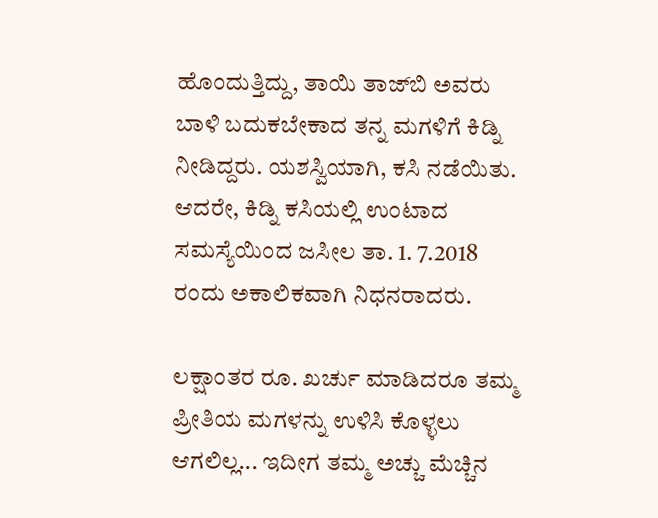ಹೊಂದುತ್ತಿದ್ದು, ತಾಯಿ ತಾಜ್‍ಬಿ ಅವರು ಬಾಳಿ ಬದುಕಬೇಕಾದ ತನ್ನ ಮಗಳಿಗೆ ಕಿಡ್ನಿ ನೀಡಿದ್ದರು. ಯಶಸ್ವಿಯಾಗಿ, ಕಸಿ ನಡೆಯಿತು. ಆದರೇ, ಕಿಡ್ನಿ ಕಸಿಯಲ್ಲಿ ಉಂಟಾದ ಸಮಸ್ಯೆಯಿಂದ ಜಸೀಲ ತಾ. 1. 7.2018 ರಂದು ಅಕಾಲಿಕವಾಗಿ ನಿಧನರಾದರು.

ಲಕ್ಷಾಂತರ ರೂ. ಖರ್ಚು ಮಾಡಿದರೂ ತಮ್ಮ ಪ್ರೀತಿಯ ಮಗಳನ್ನು ಉಳಿಸಿ ಕೊಳ್ಳಲು ಆಗಲಿಲ್ಲ... ಇದೀಗ ತಮ್ಮ ಅಚ್ಚು ಮೆಚ್ಚಿನ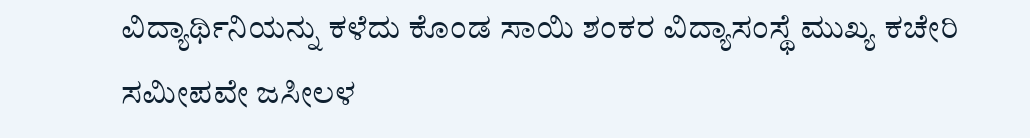ವಿದ್ಯಾರ್ಥಿನಿಯನ್ನು ಕಳೆದು ಕೊಂಡ ಸಾಯಿ ಶಂಕರ ವಿದ್ಯಾಸಂಸ್ಥೆ ಮುಖ್ಯ ಕಚೇರಿ ಸಮೀಪವೇ ಜಸೀಲಳ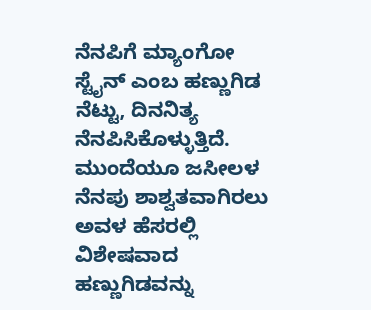ನೆನಪಿಗೆ ಮ್ಯಾಂಗೋ ಸ್ಟೈನ್ ಎಂಬ ಹಣ್ಣುಗಿಡ ನೆಟ್ಟು, ದಿನನಿತ್ಯ ನೆನಪಿಸಿಕೊಳ್ಳುತ್ತಿದೆ. ಮುಂದೆಯೂ ಜಸೀಲಳ ನೆನಪು ಶಾಶ್ವತವಾಗಿರಲು ಅವಳ ಹೆಸರಲ್ಲಿ ವಿಶೇಷವಾದ ಹಣ್ಣುಗಿಡವನ್ನು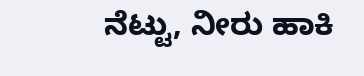ನೆಟ್ಟು, ನೀರು ಹಾಕಿ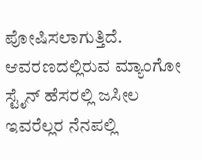ಪೋಷಿಸಲಾಗುತ್ತಿದೆ. ಆವರಣದಲ್ಲಿರುವ ಮ್ಯಾಂಗೋ ಸ್ಟೈನ್ ಹೆಸರಲ್ಲಿ ಜಸೀಲ ಇವರೆಲ್ಲರ ನೆನಪಲ್ಲಿ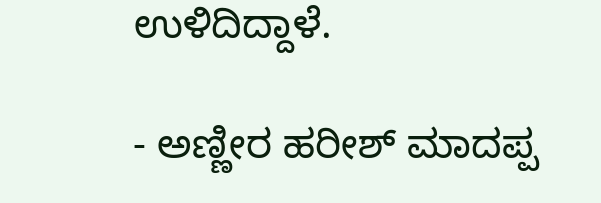ಉಳಿದಿದ್ದಾಳೆ.

- ಅಣ್ಣೀರ ಹರೀಶ್ ಮಾದಪ್ಪ